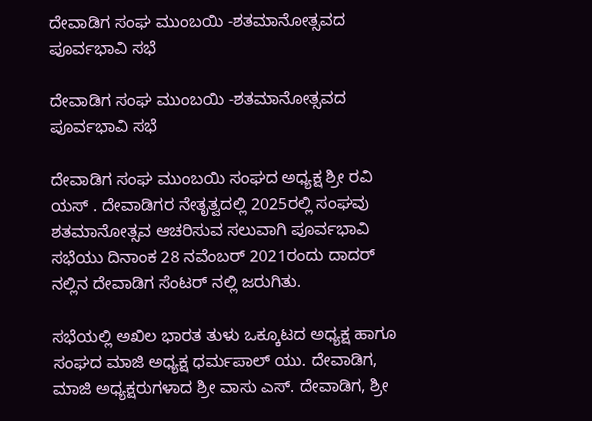ದೇವಾಡಿಗ ಸಂಘ ಮುಂಬಯಿ -ಶತಮಾನೋತ್ಸವದ ಪೂರ್ವಭಾವಿ ಸಭೆ

ದೇವಾಡಿಗ ಸಂಘ ಮುಂಬಯಿ -ಶತಮಾನೋತ್ಸವದ ಪೂರ್ವಭಾವಿ ಸಭೆ

ದೇವಾಡಿಗ ಸಂಘ ಮುಂಬಯಿ ಸಂಘದ ಅಧ್ಯಕ್ಷ ಶ್ರೀ ರವಿ ಯಸ್ . ದೇವಾಡಿಗರ ನೇತೃತ್ವದಲ್ಲಿ 2025ರಲ್ಲಿ ಸಂಘವು ಶತಮಾನೋತ್ಸವ ಆಚರಿಸುವ ಸಲುವಾಗಿ ಪೂರ್ವಭಾವಿ ಸಭೆಯು ದಿನಾಂಕ 28 ನವೆಂಬರ್ 2021ರಂದು ದಾದರ್ ನಲ್ಲಿನ ದೇವಾಡಿಗ ಸೆಂಟರ್ ನಲ್ಲಿ ಜರುಗಿತು.

ಸಭೆಯಲ್ಲಿ ಅಖಿಲ ಭಾರತ ತುಳು ಒಕ್ಕೂಟದ ಅಧ್ಯಕ್ಷ ಹಾಗೂ ಸಂಘದ ಮಾಜಿ ಅಧ್ಯಕ್ಷ ಧರ್ಮಪಾಲ್ ಯು. ದೇವಾಡಿಗ, ಮಾಜಿ ಅಧ್ಯಕ್ಷರುಗಳಾದ ಶ್ರೀ ವಾಸು ಎಸ್. ದೇವಾಡಿಗ, ಶ್ರೀ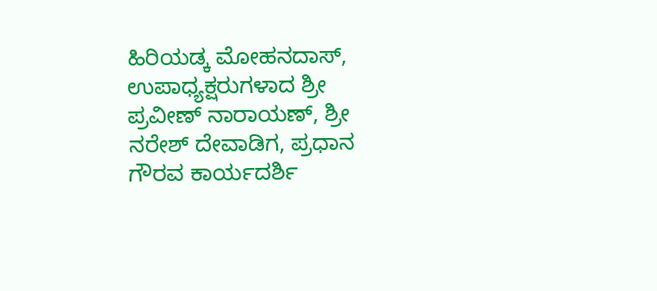ಹಿರಿಯಡ್ಕ ಮೋಹನದಾಸ್, ಉಪಾಧ್ಯಕ್ಷರುಗಳಾದ ಶ್ರೀ ಪ್ರವೀಣ್ ನಾರಾಯಣ್, ಶ್ರೀ ನರೇಶ್ ದೇವಾಡಿಗ, ಪ್ರಧಾನ ಗೌರವ ಕಾರ್ಯದರ್ಶಿ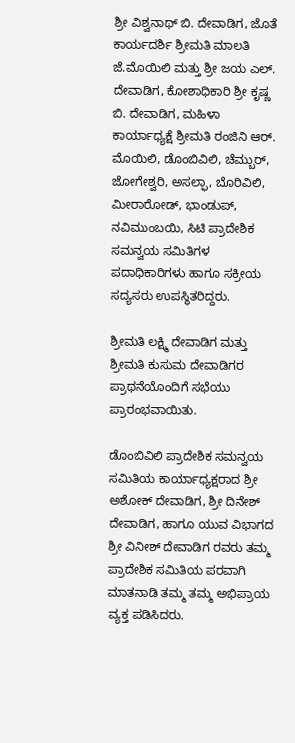ಶ್ರೀ ವಿಶ್ವನಾಥ್ ಬಿ. ದೇವಾಡಿಗ, ಜೊತೆ ಕಾರ್ಯದರ್ಶಿ ಶ್ರೀಮತಿ ಮಾಲತಿ ಜೆ.ಮೊಯಿಲಿ ಮತ್ತು ಶ್ರೀ ಜಯ ಎಲ್. ದೇವಾಡಿಗ, ಕೋಶಾಧಿಕಾರಿ ಶ್ರೀ ಕೃಷ್ಣ ಬಿ. ದೇವಾಡಿಗ, ಮಹಿಳಾ ಕಾರ್ಯಾಧ್ಯಕ್ಷೆ ಶ್ರೀಮತಿ ರಂಜಿನಿ ಆರ್. ಮೊಯಿಲಿ, ಡೊಂಬಿವಿಲಿ, ಚೆಮ್ಬುರ್, ಜೋಗೇಶ್ವರಿ, ಅಸಲ್ಫಾ, ಬೊರಿವಿಲಿ, ಮೀರಾರೋಡ್, ಭಾಂಡುಪ್, ನವಿಮುಂಬಯಿ, ಸಿಟಿ ಪ್ರಾದೇಶಿಕ ಸಮನ್ವಯ ಸಮಿತಿಗಳ ಪದಾಧಿಕಾರಿಗಳು ಹಾಗೂ ಸಕ್ರೀಯ ಸದ್ಯಸರು ಉಪಸ್ಥಿತರಿದ್ದರು.

ಶ್ರೀಮತಿ ಲಕ್ಷ್ಮಿ ದೇವಾಡಿಗ ಮತ್ತು ಶ್ರೀಮತಿ ಕುಸುಮ ದೇವಾಡಿಗರ ಪ್ರಾಥನೆಯೊಂದಿಗೆ ಸಭೆಯು ಪ್ರಾರಂಭವಾಯಿತು.

ಡೊಂಬಿವಿಲಿ ಪ್ರಾದೇಶಿಕ ಸಮನ್ವಯ ಸಮಿತಿಯ ಕಾರ್ಯಾಧ್ಯಕ್ಷರಾದ ಶ್ರೀ ಅಶೋಕ್ ದೇವಾಡಿಗ, ಶ್ರೀ ದಿನೇಶ್ ದೇವಾಡಿಗ, ಹಾಗೂ ಯುವ ವಿಭಾಗದ ಶ್ರೀ ವಿನೀಶ್ ದೇವಾಡಿಗ ರವರು ತಮ್ಮ ಪ್ರಾದೇಶಿಕ ಸಮಿತಿಯ ಪರವಾಗಿ ಮಾತನಾಡಿ ತಮ್ಮ ತಮ್ಮ ಅಭಿಪ್ರಾಯ ವ್ಯಕ್ತ ಪಡಿಸಿದರು.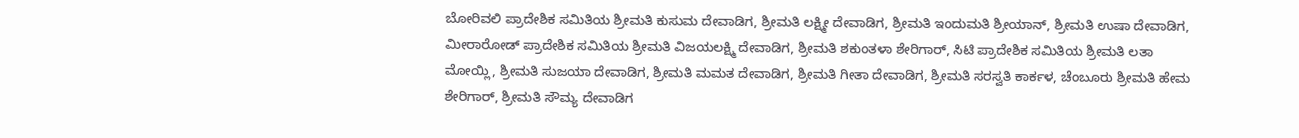ಬೋರಿವಲಿ ಪ್ರಾದೇಶಿಕ ಸಮಿತಿಯ ಶ್ರೀಮತಿ ಕುಸುಮ ದೇವಾಡಿಗ, ಶ್ರೀಮತಿ ಲಕ್ಷ್ಮೀ ದೇವಾಡಿಗ, ಶ್ರೀಮತಿ ಇಂದುಮತಿ ಶ್ರೀಯಾನ್, ಶ್ರೀಮತಿ ಉಷಾ ದೇವಾಡಿಗ, ಮೀರಾರೋಡ್ ಪ್ರಾದೇಶಿಕ ಸಮಿತಿಯ ಶ್ರೀಮತಿ ವಿಜಯಲಕ್ಷ್ಮಿ ದೇವಾಡಿಗ, ಶ್ರೀಮತಿ ಶಕುಂತಳಾ ಶೇರಿಗಾರ್, ಸಿಟಿ ಪ್ರಾದೇಶಿಕ ಸಮಿತಿಯ ಶ್ರೀಮತಿ ಲತಾ ಮೋಯ್ಲಿ, ಶ್ರೀಮತಿ ಸುಜಯಾ ದೇವಾಡಿಗ, ಶ್ರೀಮತಿ ಮಮತ ದೇವಾಡಿಗ, ಶ್ರೀಮತಿ ಗೀತಾ ದೇವಾಡಿಗ, ಶ್ರೀಮತಿ ಸರಸ್ವತಿ ಕಾರ್ಕಳ, ಚೆಂಬೂರು ಶ್ರೀಮತಿ ಹೇಮ ಶೇರಿಗಾರ್, ಶ್ರೀಮತಿ ಸೌಮ್ಯ ದೇವಾಡಿಗ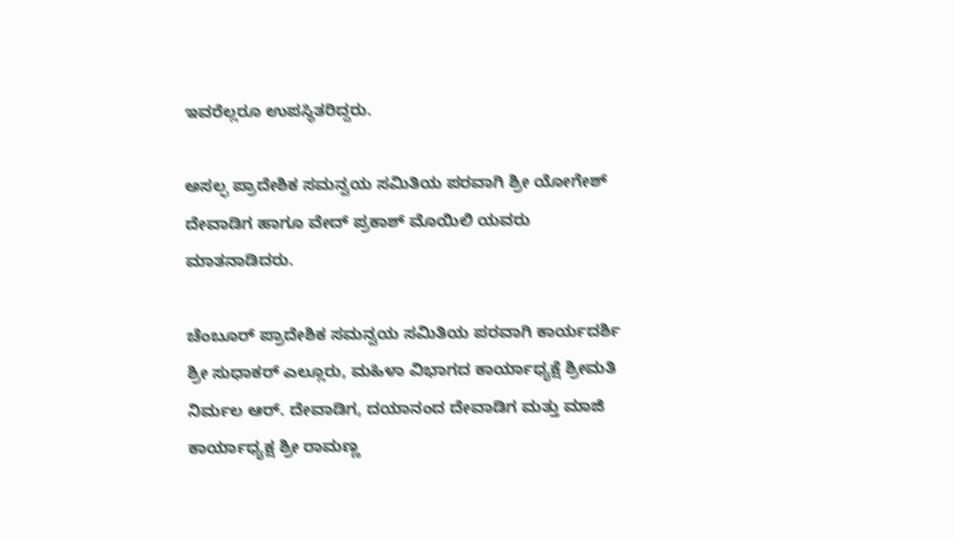ಇವರೆಲ್ಲರೂ ಉಪಸ್ಥಿತರಿದ್ದರು.

ಅಸಲ್ಫ ಪ್ರಾದೇಶಿಕ ಸಮನ್ವಯ ಸಮಿತಿಯ ಪರವಾಗಿ ಶ್ರೀ ಯೋಗೇಶ್ ದೇವಾಡಿಗ ಹಾಗೂ ವೇದ್ ಪ್ರಕಾಶ್ ಮೊಯಿಲಿ ಯವರು ಮಾತನಾಡಿದರು.

ಚೆಂಬೂರ್ ಪ್ರಾದೇಶಿಕ ಸಮನ್ವಯ ಸಮಿತಿಯ ಪರವಾಗಿ ಕಾರ್ಯದರ್ಶಿ ಶ್ರೀ ಸುಧಾಕರ್ ಎಲ್ಲೂರು, ಮಹಿಳಾ ವಿಭಾಗದ ಕಾರ್ಯಾಧ್ಯಕ್ಷೆ ಶ್ರೀಮತಿ ನಿರ್ಮಲ ಆರ್. ದೇವಾಡಿಗ, ದಯಾನಂದ ದೇವಾಡಿಗ ಮತ್ತು ಮಾಜಿ ಕಾರ್ಯಾಧ್ಯಕ್ಷ ಶ್ರೀ ರಾಮಣ್ಣ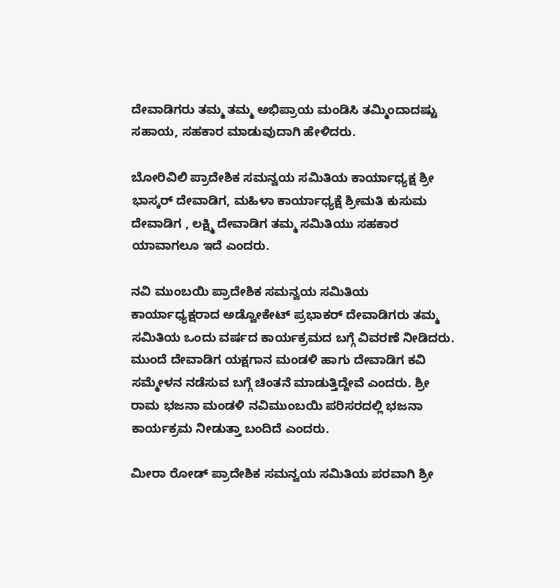ದೇವಾಡಿಗರು ತಮ್ಮ ತಮ್ಮ ಅಭಿಪ್ರಾಯ ಮಂಡಿಸಿ ತಮ್ಮಿಂದಾದಷ್ಟು ಸಹಾಯ, ಸಹಕಾರ ಮಾಡುವುದಾಗಿ ಹೇಳಿದರು.

ಬೋರಿವಿಲಿ ಪ್ರಾದೇಶಿಕ ಸಮನ್ವಯ ಸಮಿತಿಯ ಕಾರ್ಯಾಧ್ಯಕ್ಷ ಶ್ರೀ ಭಾಸ್ಕರ್ ದೇವಾಡಿಗ, ಮಹಿಳಾ ಕಾರ್ಯಾಧ್ಯಕ್ಷೆ ಶ್ರೀಮತಿ ಕುಸುಮ ದೇವಾಡಿಗ , ಲಕ್ಷ್ಮಿ ದೇವಾಡಿಗ ತಮ್ಮ ಸಮಿತಿಯು ಸಹಕಾರ ಯಾವಾಗಲೂ ಇದೆ ಎಂದರು.

ನವಿ ಮುಂಬಯಿ ಪ್ರಾದೇಶಿಕ ಸಮನ್ವಯ ಸಮಿತಿಯ ಕಾರ್ಯಾಧ್ಯಕ್ಷರಾದ ಅಡ್ವೋಕೇಟ್ ಪ್ರಭಾಕರ್ ದೇವಾಡಿಗರು ತಮ್ಮ ಸಮಿತಿಯ ಒಂದು ವರ್ಷದ ಕಾರ್ಯಕ್ರಮದ ಬಗ್ಗೆ ವಿವರಣೆ ನೀಡಿದರು. ಮುಂದೆ ದೇವಾಡಿಗ ಯಕ್ಷಗಾನ ಮಂಡಳಿ ಹಾಗು ದೇವಾಡಿಗ ಕವಿ ಸಮ್ಮೇಳನ ನಡೆಸುವ ಬಗ್ಗೆ ಚಿಂತನೆ ಮಾಡುತ್ತಿದ್ದೇವೆ ಎಂದರು. ಶ್ರೀ ರಾಮ ಭಜನಾ ಮಂಡಳಿ ನವಿಮುಂಬಯಿ ಪರಿಸರದಲ್ಲಿ ಭಜನಾ ಕಾರ್ಯಕ್ರಮ ನೀಡುತ್ತಾ ಬಂದಿದೆ ಎಂದರು.

ಮೀರಾ ರೋಡ್ ಪ್ರಾದೇಶಿಕ ಸಮನ್ವಯ ಸಮಿತಿಯ ಪರವಾಗಿ ಶ್ರೀ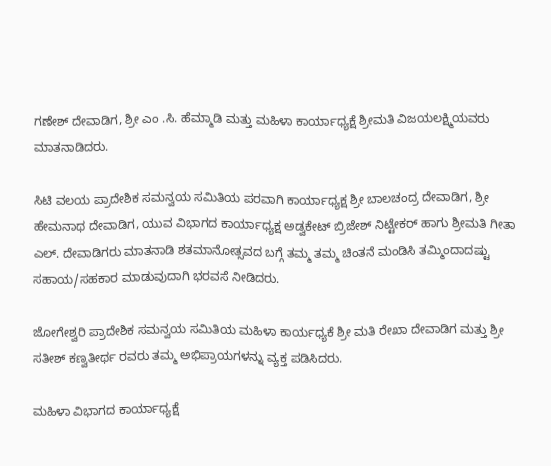ಗಣೇಶ್ ದೇವಾಡಿಗ, ಶ್ರೀ ಎಂ .ಸಿ. ಹೆಮ್ಮಾಡಿ ಮತ್ತು ಮಹಿಳಾ ಕಾರ್ಯಾಧ್ಯಕ್ಷೆ ಶ್ರೀಮತಿ ವಿಜಯಲಕ್ಷ್ಮಿಯವರು ಮಾತನಾಡಿದರು.

ಸಿಟಿ ವಲಯ ಪ್ರಾದೇಶಿಕ ಸಮನ್ವಯ ಸಮಿತಿಯ ಪರವಾಗಿ ಕಾರ್ಯಾಧ್ಯಕ್ಷ ಶ್ರೀ ಬಾಲಚಂದ್ರ ದೇವಾಡಿಗ, ಶ್ರೀ ಹೇಮನಾಥ ದೇವಾಡಿಗ, ಯುವ ವಿಭಾಗದ ಕಾರ್ಯಾಧ್ಯಕ್ಷ ಅಡ್ವಕೇಟ್ ಬ್ರಿಜೇಶ್ ನಿಟ್ಟೇಕರ್ ಹಾಗು ಶ್ರೀಮತಿ ಗೀತಾ ಎಲ್. ದೇವಾಡಿಗರು ಮಾತನಾಡಿ ಶತಮಾನೋತ್ಸವದ ಬಗ್ಗೆ ತಮ್ಮ ತಮ್ಮ ಚಿಂತನೆ ಮಂಡಿಸಿ ತಮ್ಮಿಂದಾದಷ್ಟು ಸಹಾಯ/ಸಹಕಾರ ಮಾಡುವುದಾಗಿ ಭರವಸೆ ನೀಡಿದರು.

ಜೋಗೇಶ್ವರಿ ಪ್ರಾದೇಶಿಕ ಸಮನ್ವಯ ಸಮಿತಿಯ ಮಹಿಳಾ ಕಾರ್ಯಧ್ಯಕೆ ಶ್ರೀ ಮತಿ ರೇಖಾ ದೇವಾಡಿಗ ಮತ್ತು ಶ್ರೀ ಸತೀಶ್ ಕಣ್ವತೀರ್ಥ ರವರು ತಮ್ಮ ಅಭಿಪ್ರಾಯಗಳನ್ನು ವ್ಯಕ್ತ ಪಡಿಸಿದರು.

ಮಹಿಳಾ ವಿಭಾಗದ ಕಾರ್ಯಾಧ್ಯಕ್ಷೆ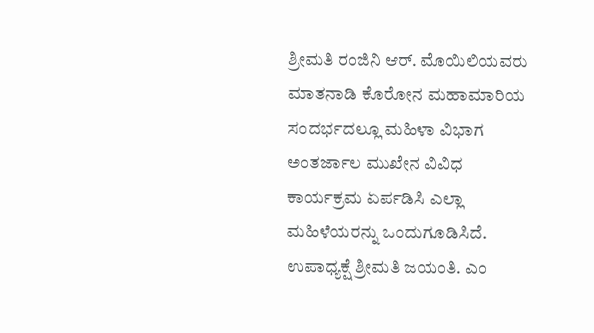ಶ್ರೀಮತಿ ರಂಜಿನಿ ಆರ್. ಮೊಯಿಲಿಯವರು ಮಾತನಾಡಿ ಕೊರೋನ ಮಹಾಮಾರಿಯ ಸಂದರ್ಭದಲ್ಲೂ ಮಹಿಳಾ ವಿಭಾಗ ಅಂತರ್ಜಾಲ ಮುಖೇನ ವಿವಿಧ ಕಾರ್ಯಕ್ರಮ ಏರ್ಪಡಿಸಿ ಎಲ್ಲಾ ಮಹಿಳೆಯರನ್ನು ಒಂದುಗೂಡಿಸಿದೆ. ಉಪಾಧ್ಯಕ್ಷೆ ಶ್ರೀಮತಿ ಜಯಂತಿ. ಎಂ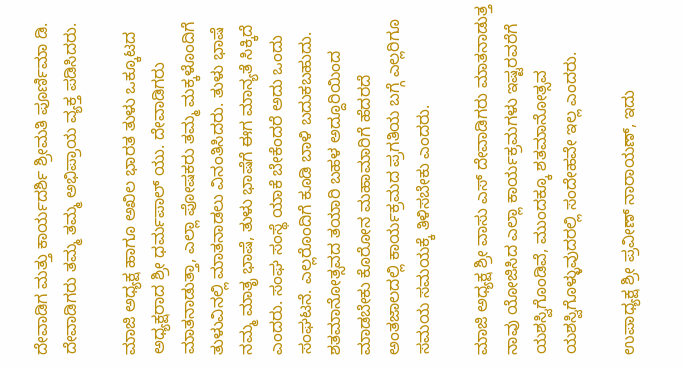ದೇವಾಡಿಗ ಮತ್ತು ಕಾರ್ಯದರ್ಶಿ ಶ್ರೀಮತಿ ಪೂರ್ಣಿಮಾ ಡಿ. ದೇವಾಡಿಗರು ತಮ್ಮ ತಮ್ಮ ಅಭಿಪ್ರಾಯ ವ್ಯಕ್ತ ಪಡಿಸಿದರು.

ಮಾಜಿ ಅಧ್ಯಕ್ಷ ಹಾಗೂ ಅಖಿಲ ಭಾರತ ತುಳು ಒಕ್ಕೂಟದ ಅಧ್ಯಕ್ಷರಾದ ಶ್ರೀ ಧರ್ಮಪಾಲ್ ಯು. ದೇವಾಡಿಗರು ಮಾತನಾಡುತ್ತಾ, ಎಲ್ಲಾ ಪೋಷಕರು ತಮ್ಮ ಮಕ್ಕಳೊಂದಿಗೆ ತುಳುವಿನಲ್ಲಿ ಮಾತನಾಡಲು ವಿನಂತಿಸಿದರು. ತುಳು ಭಾಷೆ ನಮ್ಮ ಮಾತೃ ಭಾಷೆ, ತುಳು ಭಾಷೆಗೆ ಈಗ ಮಾನ್ಯತೆ ಸಿಕ್ಕಿದೆ ಎಂದರು. ಸಂಘ ಸಂಸ್ಥೆ ಯಾಕೆ ಬೇಕೆಂದರೆ ಅದು ಒಂದು ಸಂಘಟನೆ. ಎಲ್ಲರೊಂದಿಗೆ ಕೂಡಿ ಬಾಳಿ ಬದುಕಬಹುದು. ಶತಮಾನೋತ್ಸವದ ತಯಾರಿ ಬಹಳ ಅದ್ದೂರಿಯಿಂದ ಮಾಡಬೇಕು ಕೊರೋನ ಮಹಾಮಾರಿಗೆ ಹೆದರದೆ ಅಂತಜಾಲದಲ್ಲಿ ಕಾರ್ಯಕ್ರಮದ ಪ್ರಗತಿಯ ಬಗ್ಗೆ ಎಲ್ಲರಿಗೂ ಸಮಯ ಸಮಯಕ್ಕೆ ತಿಳಿಸಬೇಕು ಎಂದರು.

ಮಾಜಿ ಅಧ್ಯಕ್ಷ ಶ್ರೀ ವಾಸು ಎಸ್ ದೇವಾಡಿಗರು ಮಾತನಾಡುತ್ತ ನಾವು ಯೋಜಿಸಿದ ಎಲ್ಲಾ ಕಾರ್ಯಕ್ರಮಗಳು ಇಷ್ಟರವರೆಗೆ ಯಶಸ್ವಿಗೊಂಡಿವೆ, ಮುಂದಕ್ಕೂ ಶತಮಾನೋತ್ಸವ ಯಶಸ್ವಿಗೊಳ್ಳುವುದರಲ್ಲಿ ಸಂದೇಹವೇ ಇಲ್ಲ ಎಂದರು.

ಉಪಾಧ್ಯಕ್ಷ ಶ್ರೀ ಪ್ರವೀಣ್ ನಾರಾಯಣ್, ಇದು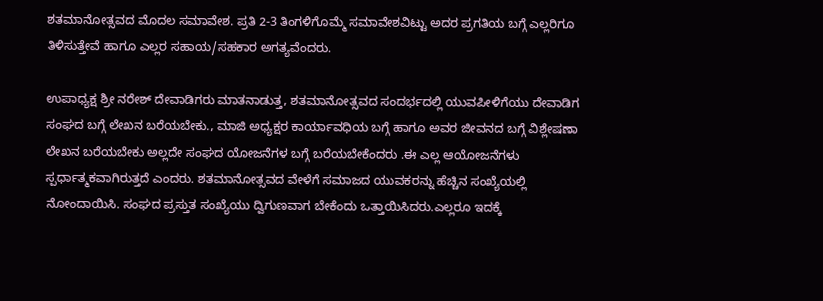ಶತಮಾನೋತ್ಸವದ ಮೊದಲ ಸಮಾವೇಶ. ಪ್ರತಿ 2-3 ತಿಂಗಳಿಗೊಮ್ಮೆ ಸಮಾವೇಶವಿಟ್ಟು ಅದರ ಪ್ರಗತಿಯ ಬಗ್ಗೆ ಎಲ್ಲರಿಗೂ ತಿಳಿಸುತ್ತೇವೆ ಹಾಗೂ ಎಲ್ಲರ ಸಹಾಯ/ಸಹಕಾರ ಅಗತ್ಯವೆಂದರು.

ಉಪಾಧ್ಯಕ್ಷ ಶ್ರೀ ನರೇಶ್ ದೇವಾಡಿಗರು ಮಾತನಾಡುತ್ತ, ಶತಮಾನೋತ್ಸವದ ಸಂದರ್ಭದಲ್ಲಿ ಯುವಪೀಳಿಗೆಯು ದೇವಾಡಿಗ ಸಂಘದ ಬಗ್ಗೆ ಲೇಖನ ಬರೆಯಬೇಕು., ಮಾಜಿ ಅಧ್ಯಕ್ಷರ ಕಾರ್ಯಾವಧಿಯ ಬಗ್ಗೆ ಹಾಗೂ ಅವರ ಜೀವನದ ಬಗ್ಗೆ ವಿಶ್ಲೇಷಣಾ ಲೇಖನ ಬರೆಯಬೇಕು ಅಲ್ಲದೇ ಸಂಘದ ಯೋಜನೆಗಳ ಬಗ್ಗೆ ಬರೆಯಬೇಕೆಂದರು .ಈ ಎಲ್ಲ ಆಯೋಜನೆಗಳು ಸ್ಪರ್ಧಾತ್ಮಕವಾಗಿರುತ್ತದೆ ಎಂದರು. ಶತಮಾನೋತ್ಸವದ ವೇಳೆಗೆ ಸಮಾಜದ ಯುವಕರನ್ನು ಹೆಚ್ಚಿನ ಸಂಖ್ಯೆಯಲ್ಲಿ ನೋಂದಾಯಿಸಿ. ಸಂಘದ ಪ್ರಸ್ತುತ ಸಂಖ್ಯೆಯು ದ್ವಿಗುಣವಾಗ ಬೇಕೆಂದು ಒತ್ತಾಯಿಸಿದರು.ಎಲ್ಲರೂ ಇದಕ್ಕೆ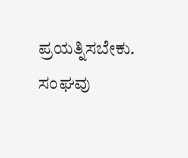ಪ್ರಯತ್ನಿಸಬೇಕು. ಸಂಘವು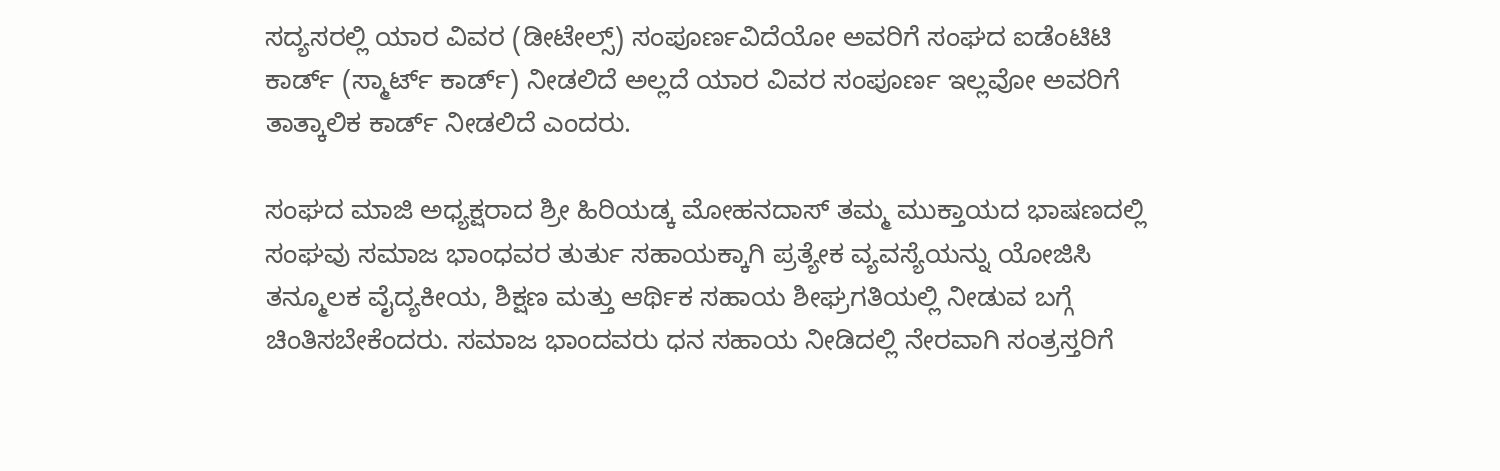ಸದ್ಯಸರಲ್ಲಿ ಯಾರ ವಿವರ (ಡೀಟೇಲ್ಸ್) ಸಂಪೂರ್ಣವಿದೆಯೋ ಅವರಿಗೆ ಸಂಘದ ಐಡೆಂಟಿಟಿ ಕಾರ್ಡ್ (ಸ್ಮಾರ್ಟ್ ಕಾರ್ಡ್) ನೀಡಲಿದೆ ಅಲ್ಲದೆ ಯಾರ ವಿವರ ಸಂಪೂರ್ಣ ಇಲ್ಲವೋ ಅವರಿಗೆ ತಾತ್ಕಾಲಿಕ ಕಾರ್ಡ್ ನೀಡಲಿದೆ ಎಂದರು.

ಸಂಘದ ಮಾಜಿ ಅಧ್ಯಕ್ಷರಾದ ಶ್ರೀ ಹಿರಿಯಡ್ಕ ಮೋಹನದಾಸ್ ತಮ್ಮ ಮುಕ್ತಾಯದ ಭಾಷಣದಲ್ಲಿ ಸಂಘವು ಸಮಾಜ ಭಾಂಧವರ ತುರ್ತು ಸಹಾಯಕ್ಕಾಗಿ ಪ್ರತ್ಯೇಕ ವ್ಯವಸ್ಯೆಯನ್ನು ಯೋಜಿಸಿ ತನ್ಮೂಲಕ ವೈದ್ಯಕೀಯ, ಶಿಕ್ಷಣ ಮತ್ತು ಆರ್ಥಿಕ ಸಹಾಯ ಶೀಘ್ರಗತಿಯಲ್ಲಿ ನೀಡುವ ಬಗ್ಗೆ ಚಿಂತಿಸಬೇಕೆಂದರು. ಸಮಾಜ ಭಾಂದವರು ಧನ ಸಹಾಯ ನೀಡಿದಲ್ಲಿ ನೇರವಾಗಿ ಸಂತ್ರಸ್ತರಿಗೆ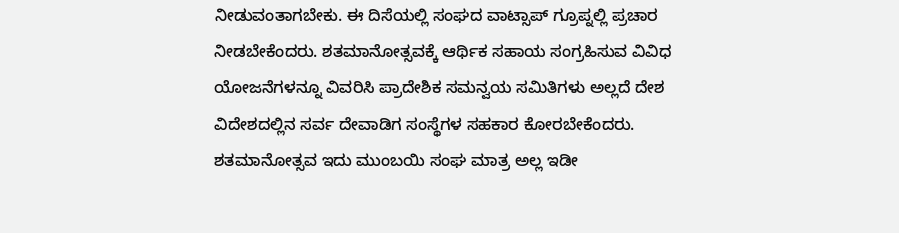ನೀಡುವಂತಾಗಬೇಕು. ಈ ದಿಸೆಯಲ್ಲಿ ಸಂಘದ ವಾಟ್ಸಾಪ್ ಗ್ರೂಪ್ನಲ್ಲಿ ಪ್ರಚಾರ ನೀಡಬೇಕೆಂದರು. ಶತಮಾನೋತ್ಸವಕ್ಕೆ ಆರ್ಥಿಕ ಸಹಾಯ ಸಂಗ್ರಹಿಸುವ ವಿವಿಧ ಯೋಜನೆಗಳನ್ನೂ ವಿವರಿಸಿ ಪ್ರಾದೇಶಿಕ ಸಮನ್ವಯ ಸಮಿತಿಗಳು ಅಲ್ಲದೆ ದೇಶ ವಿದೇಶದಲ್ಲಿನ ಸರ್ವ ದೇವಾಡಿಗ ಸಂಸ್ಥೆಗಳ ಸಹಕಾರ ಕೋರಬೇಕೆಂದರು. ಶತಮಾನೋತ್ಸವ ಇದು ಮುಂಬಯಿ ಸಂಘ ಮಾತ್ರ ಅಲ್ಲ ಇಡೀ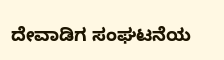ದೇವಾಡಿಗ ಸಂಘಟನೆಯ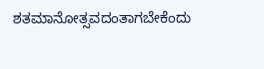ಶತಮಾನೋತ್ಸವದಂತಾಗಬೇಕೆಂದು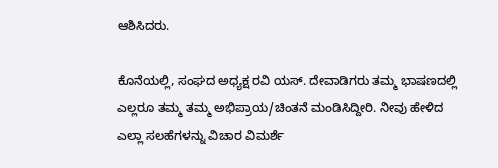ಆಶಿಸಿದರು.

ಕೊನೆಯಲ್ಲಿ, ಸಂಘದ ಅಧ್ಯಕ್ಷ ರವಿ ಯಸ್. ದೇವಾಡಿಗರು ತಮ್ಮ ಭಾಷಣದಲ್ಲಿ ಎಲ್ಲರೂ ತಮ್ಮ ತಮ್ಮ ಅಭಿಪ್ರಾಯ/ಚಿಂತನೆ ಮಂಡಿಸಿದ್ದೀರಿ. ನೀವು ಹೇಳಿದ ಎಲ್ಲಾ ಸಲಹೆಗಳನ್ನು ವಿಚಾರ ವಿಮರ್ಶೆ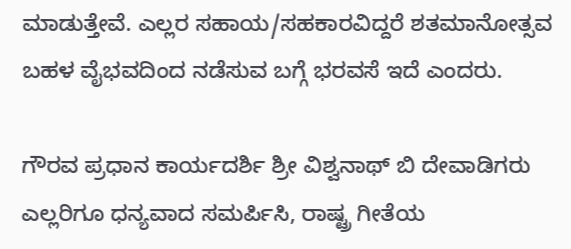ಮಾಡುತ್ತೇವೆ. ಎಲ್ಲರ ಸಹಾಯ/ಸಹಕಾರವಿದ್ದರೆ ಶತಮಾನೋತ್ಸವ ಬಹಳ ವೈಭವದಿಂದ ನಡೆಸುವ ಬಗ್ಗೆ ಭರವಸೆ ಇದೆ ಎಂದರು.

ಗೌರವ ಪ್ರಧಾನ ಕಾರ್ಯದರ್ಶಿ ಶ್ರೀ ವಿಶ್ವನಾಥ್ ಬಿ ದೇವಾಡಿಗರು ಎಲ್ಲರಿಗೂ ಧನ್ಯವಾದ ಸಮರ್ಪಿಸಿ, ರಾಷ್ಟ್ರ ಗೀತೆಯ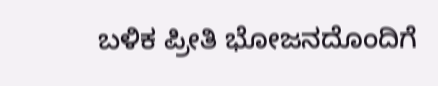ಬಳಿಕ ಪ್ರೀತಿ ಭೋಜನದೊಂದಿಗೆ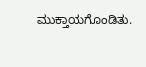ಮುಕ್ತಾಯಗೊಂಡಿತು.